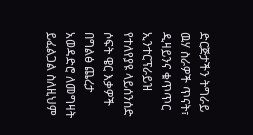ድርጅታችን ትግራይ ዉሃ ስራዎች ጥናት፣ ዲዛይንና ቁጥጥር ኢንተርፕራይዝ የተለየያዩ ላይሰንሰድ ሶፍት ዌር እቃዎች በግልፅ ጨረታ አወዳድሮ ለመግዛት ይፈልጋል ስለዚህም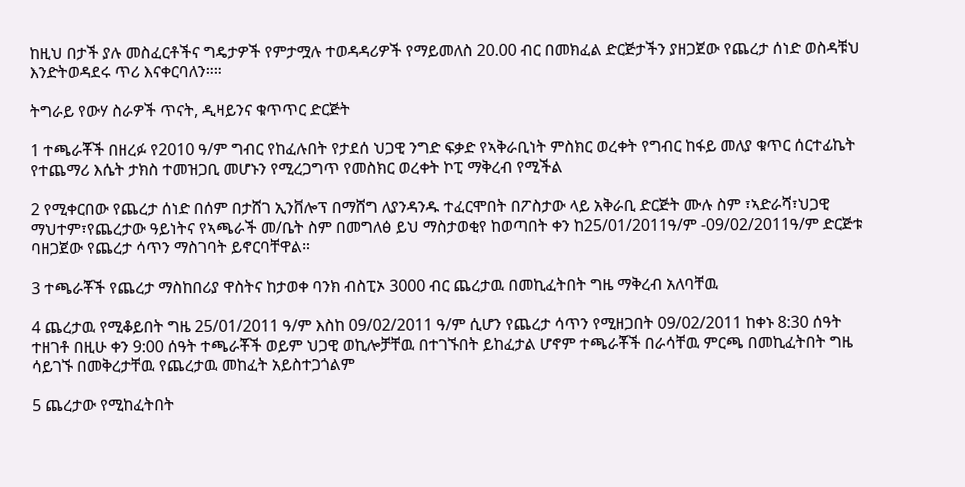ከዚህ በታች ያሉ መስፈርቶችና ግዴታዎች የምታሟሉ ተወዳዳሪዎች የማይመለስ 20.00 ብር በመክፈል ድርጅታችን ያዘጋጀው የጨረታ ሰነድ ወስዳቹህ እንድትወዳደሩ ጥሪ እናቀርባለን።።

ትግራይ የውሃ ስራዎች ጥናት, ዲዛይንና ቁጥጥር ድርጅት

1 ተጫራቾች በዘረፉ የ2010 ዓ/ም ግብር የከፈሉበት የታደሰ ህጋዊ ንግድ ፍቃድ የኣቅራቢነት ምስክር ወረቀት የግብር ከፋይ መለያ ቁጥር ሰርተፊኬት የተጨማሪ እሴት ታክስ ተመዝጋቢ መሆኑን የሚረጋግጥ የመስክር ወረቀት ኮፒ ማቅረብ የሚችል

2 የሚቀርበው የጨረታ ሰነድ በሰም በታሸገ ኢንቨሎፕ በማሸግ ለያንዳንዱ ተፈርሞበት በፖስታው ላይ አቅራቢ ድርጅት ሙሉ ስም ፣ኣድራሻ፣ህጋዊ ማህተም፣የጨረታው ዓይነትና የኣጫራች መ/ቤት ስም በመግለፅ ይህ ማስታወቂየ ከወጣበት ቀን ከ25/01/2011ዓ/ም -09/02/2011ዓ/ም ድርጅቱ ባዘጋጀው የጨረታ ሳጥን ማስገባት ይኖርባቸዋል።

3 ተጫራቾች የጨረታ ማስከበሪያ ዋስትና ከታወቀ ባንክ ብስፒኦ 3000 ብር ጨረታዉ በመኪፈትበት ግዜ ማቅረብ አለባቸዉ

4 ጨረታዉ የሚቆይበት ግዜ 25/01/2011 ዓ/ም እስከ 09/02/2011 ዓ/ም ሲሆን የጨረታ ሳጥን የሚዘጋበት 09/02/2011 ከቀኑ 8:30 ሰዓት ተዘገቶ በዚሁ ቀን 9:00 ሰዓት ተጫራቾች ወይም ህጋዊ ወኪሎቻቸዉ በተገኙበት ይከፈታል ሆኖም ተጫራቾች በራሳቸዉ ምርጫ በመኪፈትበት ግዜ ሳይገኙ በመቅረታቸዉ የጨረታዉ መከፈት አይስተጋጎልም

5 ጨረታው የሚከፈትበት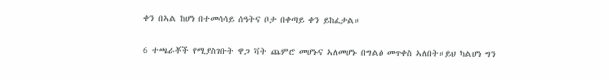ቀን በኣል ከሆነ በተመሳሳይ ሰዓትና ቦታ በቀጣይ ቀን ይከፈታል።

6 ተጫራቾች የሚያስገቡት ዋጋ ቫት ጨምሮ መሆኑና ኣለመሆኑ በግልፅ መጥቀስ ኣለበት።ይህ ካልሆነ ግን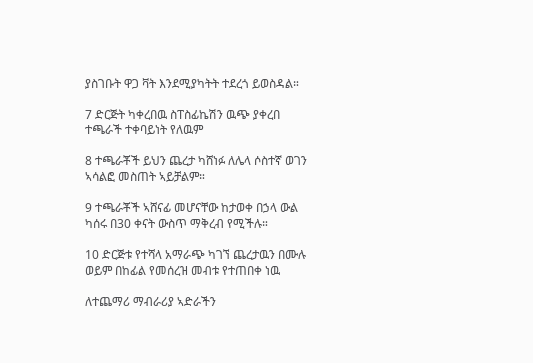ያስገቡት ዋጋ ቫት እንደሚያካትት ተደረጎ ይወስዳል።

7 ድርጅት ካቀረበዉ ስፐስፊኬሽን ዉጭ ያቀረበ ተጫራች ተቀባይነት የለዉም

8 ተጫራቾች ይህን ጨረታ ካሸነፉ ለሌላ ሶስተኛ ወገን ኣሳልፎ መስጠት ኣይቻልም።

9 ተጫራቾች ኣሸናፊ መሆናቸው ከታወቀ በኃላ ውል ካሰሩ በ30 ቀናት ውስጥ ማቅረብ የሚችሉ።

10 ድርጅቱ የተሻላ አማራጭ ካገኘ ጨረታዉን በሙሉ ወይም በከፊል የመሰረዝ መብቱ የተጠበቀ ነዉ

ለተጨማሪ ማብራሪያ ኣድራችን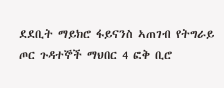ደደቢት ማይክሮ ፋይናንስ ኣጠገብ የትግራይ ጦር ጉዳተኞች ማህበር 4 ፎቅ ቢሮ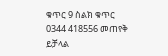ቁጥር 9 ስልክ ቁጥር 0344 418556 መጠየቅ ይቻላል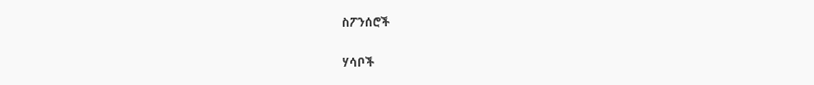ስፖንሰሮች

ሃሳቦች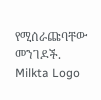የሚሰራጩባቸው መንገዶች.
Milkta Logo